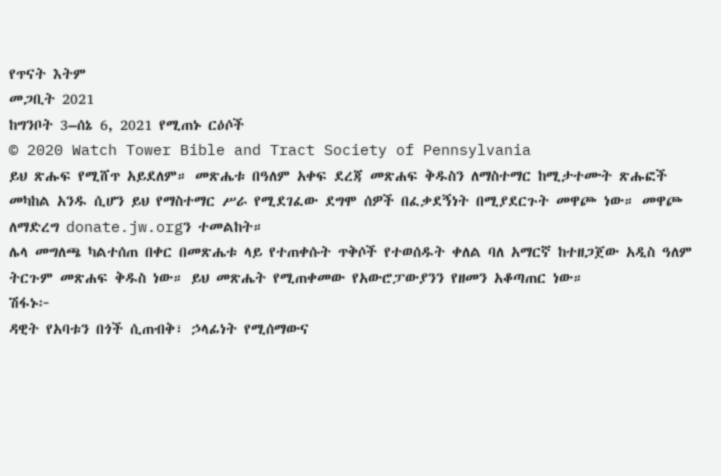የጥናት እትም
መጋቢት 2021
ከግንቦት 3–ሰኔ 6, 2021 የሚጠኑ ርዕሶች
© 2020 Watch Tower Bible and Tract Society of Pennsylvania
ይህ ጽሑፍ የሚሸጥ አይደለም። መጽሔቱ በዓለም አቀፍ ደረጃ መጽሐፍ ቅዱስን ለማስተማር ከሚታተሙት ጽሑፎች መካከል አንዱ ሲሆን ይህ የማስተማር ሥራ የሚደገፈው ደግሞ ሰዎች በፈቃደኝነት በሚያደርጉት መዋጮ ነው። መዋጮ ለማድረግ donate.jw.orgን ተመልከት።
ሌላ መግለጫ ካልተሰጠ በቀር በመጽሔቱ ላይ የተጠቀሱት ጥቅሶች የተወሰዱት ቀለል ባለ አማርኛ ከተዘጋጀው አዲስ ዓለም ትርጉም መጽሐፍ ቅዱስ ነው። ይህ መጽሔት የሚጠቀመው የአውሮፓውያንን የዘመን አቆጣጠር ነው።
ሽፋኑ፦
ዳዊት የአባቱን በጎች ሲጠብቅ፣ ኃላፊነት የሚሰማውና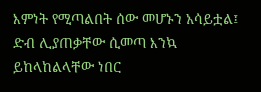እምነት የሚጣልበት ሰው መሆኑን አሳይቷል፤ ድብ ሊያጠቃቸው ሲመጣ እንኳ ይከላከልላቸው ነበር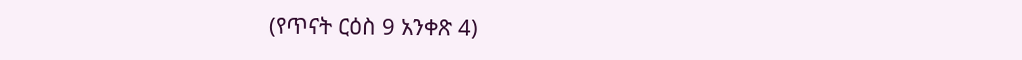(የጥናት ርዕስ 9 አንቀጽ 4)